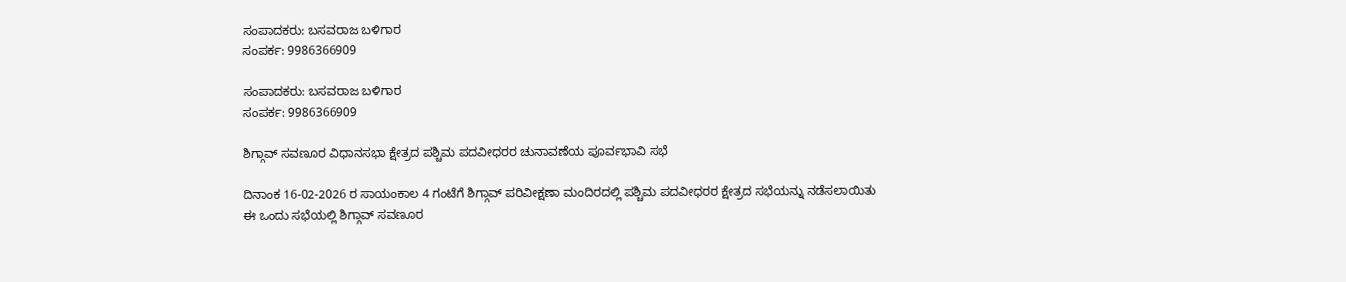ಸಂಪಾದಕರು: ಬಸವರಾಜ ಬಳಿಗಾರ
ಸಂಪರ್ಕ: 9986366909

ಸಂಪಾದಕರು: ಬಸವರಾಜ ಬಳಿಗಾರ
ಸಂಪರ್ಕ: 9986366909

ಶಿಗ್ಗಾವ್ ಸವಣೂರ ವಿಧಾನಸಭಾ ಕ್ಷೇತ್ರದ ಪಶ್ಚಿಮ ಪದವೀಧರರ ಚುನಾವಣೆಯ ಪೂರ್ವಭಾವಿ ಸಭೆ

ದಿನಾಂಕ 16-02-2026 ರ ಸಾಯಂಕಾಲ 4 ಗಂಟೆಗೆ ಶಿಗ್ಗಾವ್ ಪರಿವೀಕ್ಷಣಾ ಮಂದಿರದಲ್ಲಿ ಪಶ್ಚಿಮ ಪದವೀಧರರ ಕ್ಷೇತ್ರದ ಸಭೆಯನ್ನು ನಡೆಸಲಾಯಿತು
ಈ ಒಂದು ಸಭೆಯಲ್ಲಿ ಶಿಗ್ಗಾವ್ ಸವಣೂರ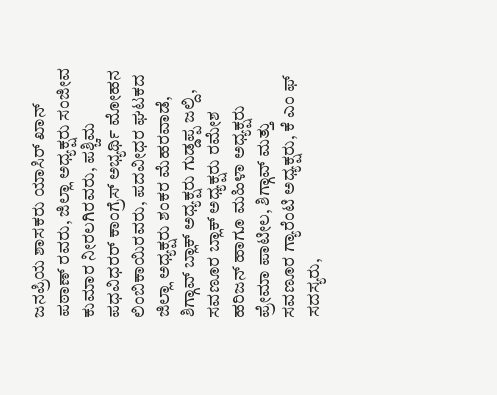ಜನಪ್ರಿಯ ಶಾಸಕರು ಯಾಸಿರ್ ಖಾನ್ ಪಠಾಣ್ ರವರು, ಜಿಲ್ಲಾ ಅಧ್ಯಕ್ಷರು ಸಂಜೀವ ಕುಮಾರ ನೀರಲಗಿರವರು, ಪಶ್ಚಿಮ ಪಧವಿಧರರ್ ಕಾಂಗ್ರೆಸ್ ಅಭ್ಯರ್ಥಿ ಮೋಹನ ಲಿಂಬಿಕಾಯಿರವರು, ಪದವೀಧರ ಘಟಕದ ಜಿಲ್ಲಾ ಅಧ್ಯಕ್ಷರು ಶಂಕರ ಮೆಹರವಾಡೆ, ಶಿಗ್ಗಾವ್ ಬ್ಲಾಕ್ ಅಧ್ಯಕ್ಷರು ಗುಡ್ಡಪ್ಪ ಜಲ್ದಿ, ಸವಣೂರ ಬ್ಲಾಕ್ ಅಧ್ಯಕ್ಷರು ರಮೇಶ ಹರಿಜನ್ ಹಾಗೂ ಮಹಿಳಾ ಅಧ್ಯಕ್ಷರು ಪ್ರೇಮಾ ಪಾಟೀಲ, ಶಿಗ್ಗಾವ್ ಮತ್ತು ಸವಣೂರ ಗ್ಯಾರೆಂಟಿ ಅಧ್ಯಕ್ಷರು, ಕೆ ಎಂ ಫ್ ಸದಸ್ಯರು,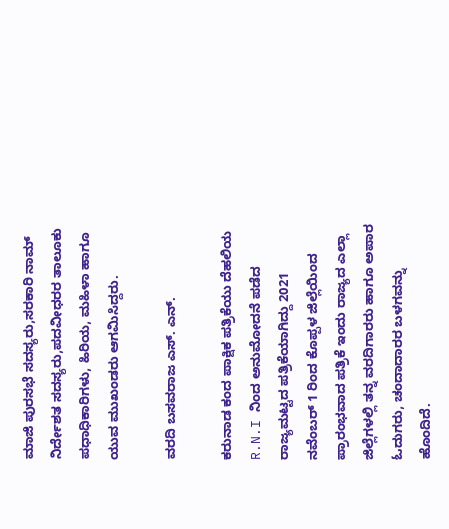ಮಾಜಿ ಪುರಸಭೆ ಸದಸ್ಯರು,ಸರಕಾರಿ ನಾಮ್ ನಿರ್ದೇಶತ ಸದಸ್ಯರು,ಪದವೀಧರರ ತಾಲೂಕು ಪಧಾಧಿಕಾರಿಗಳು, ಹಿರಿಯ, ಮಹಿಳಾ ಹಾಗೂ ಯುವ ಮುಖಂಡರು ಆಗಮಿಸಿದ್ದರು.

ವರದಿ ಬಸವರಾಜ ಎಸ್. ಎನ್.

ಕರುನಾಡ ಕಂದ ಪಾಕ್ಷಿಕ ಪತ್ರಿಕೆಯು ದೆಹಲಿಯ R.N.I ನಿಂದ ಅನುಮೋದನೆ ಪಡೆದ ರಾಜ್ಯಮಟ್ಟದ ಪತ್ರಿಕೆಯಾಗಿದ್ದು 2021 ನವೆಂಬರ್ 1 ರಿಂದ ಕೊಪ್ಪಳ ಜಿಲ್ಲೆಯಿಂದ ಪ್ರಾರಂಭವಾದ ಪತ್ರಿಕೆ ಇಂದು ರಾಜ್ಯದ ಎಲ್ಲಾ ಜಿಲ್ಲೆಗಳಲ್ಲಿ ತನ್ನ ವರದಿಗಾರರು ಹಾಗೂ ಅಪಾರ ಓದುಗರು, ಚಂದಾದಾರರ ಬಳಗವನ್ನು ಹೊಂದಿದೆ.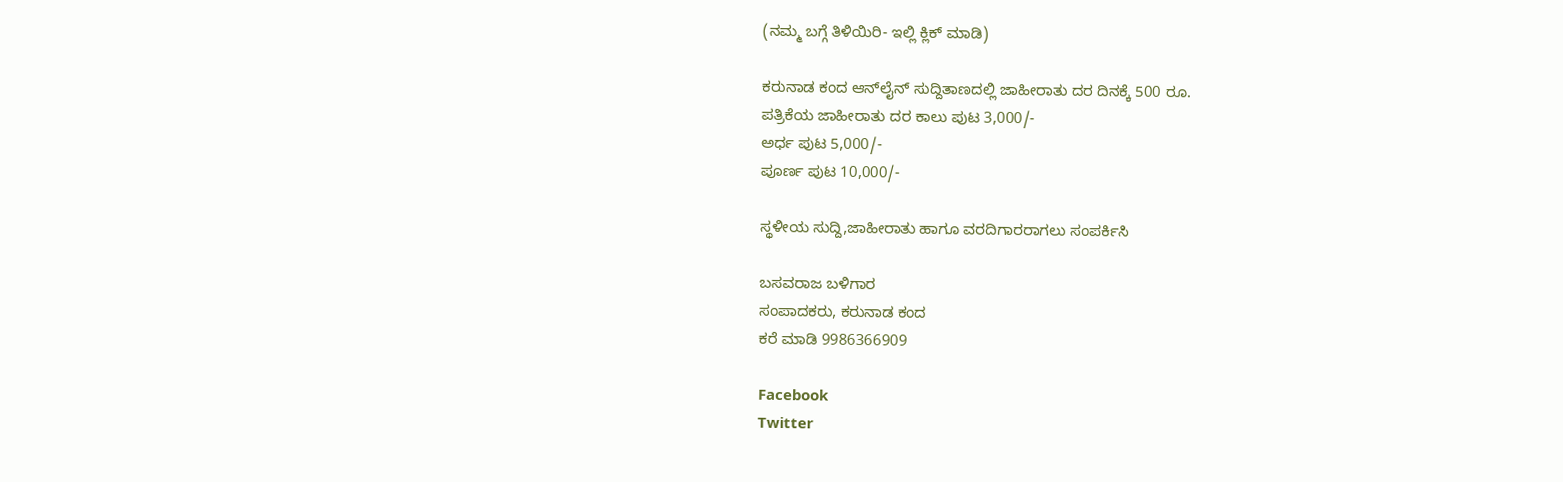(ನಮ್ಮ ಬಗ್ಗೆ ತಿಳಿಯಿರಿ- ಇಲ್ಲಿ ಕ್ಲಿಕ್‌ ಮಾಡಿ)

ಕರುನಾಡ ಕಂದ ಆನ್‌ಲೈನ್‌ ಸುದ್ದಿತಾಣದಲ್ಲಿ ಜಾಹೀರಾತು ದರ ದಿನಕ್ಕೆ 500 ರೂ.
ಪತ್ರಿಕೆಯ ಜಾಹೀರಾತು ದರ ಕಾಲು ಪುಟ 3,000/-
ಅರ್ಧ ಪುಟ 5,000/-
ಪೂರ್ಣ ಪುಟ 10,000/-

ಸ್ಥಳೀಯ ಸುದ್ದಿ,ಜಾಹೀರಾತು ಹಾಗೂ ವರದಿಗಾರರಾಗಲು ಸಂಪರ್ಕಿಸಿ

ಬಸವರಾಜ ಬಳಿಗಾರ
ಸಂಪಾದಕರು, ಕರುನಾಡ ಕಂದ
ಕರೆ ಮಾಡಿ 9986366909

Facebook
Twitter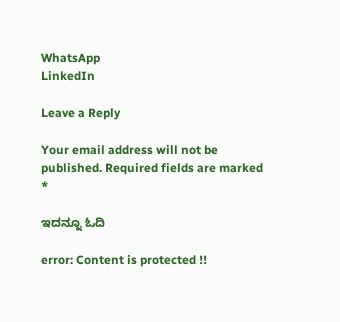WhatsApp
LinkedIn

Leave a Reply

Your email address will not be published. Required fields are marked *

ಇದನ್ನೂ ಓದಿ

error: Content is protected !!